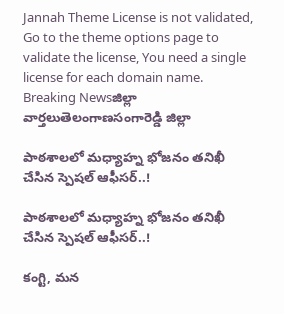Jannah Theme License is not validated, Go to the theme options page to validate the license, You need a single license for each domain name.
Breaking Newsజిల్లా వార్తలుతెలంగాణసంగారెడ్డి జిల్లా

పాఠశాలలో మధ్యాహ్న భోజనం తనిఖీ చేసిన స్పెషల్ ఆఫీసర్..!

పాఠశాలలో మధ్యాహ్న భోజనం తనిఖీ చేసిన స్పెషల్ ఆఫీసర్..!

కంగ్టి, మన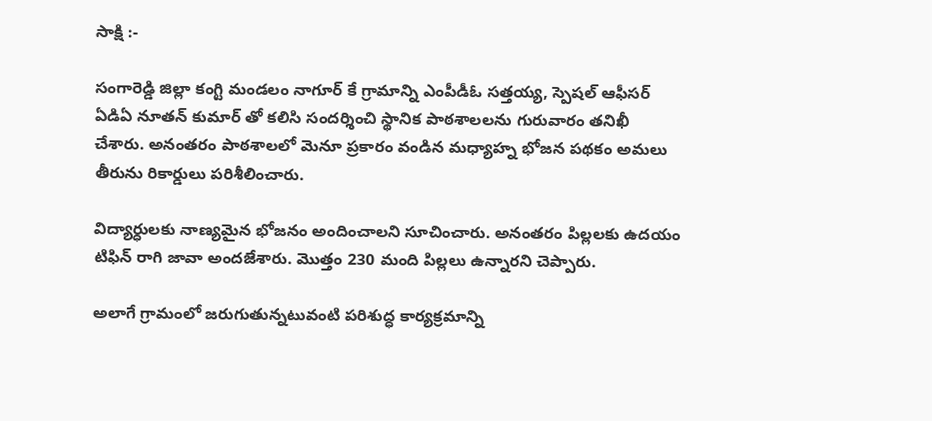సాక్షి :-

సంగారెడ్డి జిల్లా కంగ్టి మండలం నాగూర్‌ కే గ్రామాన్ని ఎంపీడీఓ సత్తయ్య, స్పెషల్‌ ఆఫీసర్‌ ఏడిఏ నూతన్ కుమార్ తో కలిసి సందర్శించి స్థానిక పాఠశాలలను గురువారం తనిఖీ చేశారు. అనంతరం పాఠశాలలో మెనూ ప్రకారం వండిన మధ్యాహ్న భోజన పథకం అమలు తీరును రికార్డులు పరిశీలించారు.

విద్యార్ధులకు నాణ్యమైన భోజనం అందించాలని సూచించారు. అనంతరం పిల్లలకు ఉదయం టిఫిన్ రాగి జావా అందజేశారు. మొత్తం 230 మంది పిల్లలు ఉన్నారని చెప్పారు.

అలాగే గ్రామంలో జరుగుతున్నటువంటి పరిశుద్ధ కార్యక్రమాన్ని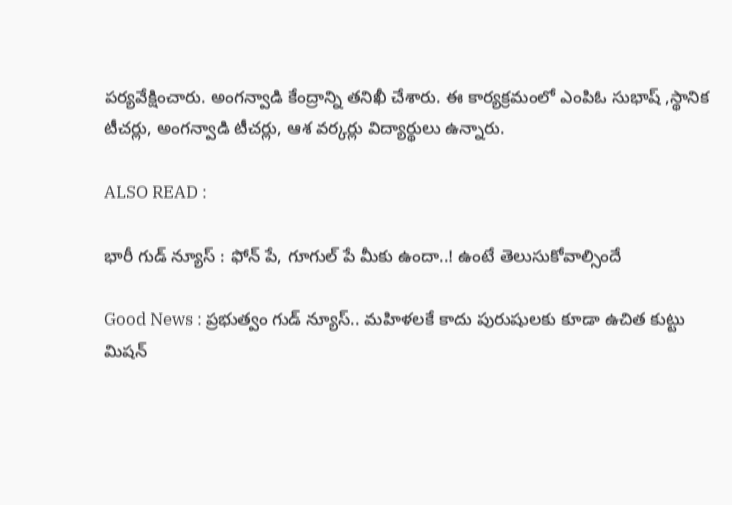పర్యవేక్షించారు. అంగన్వాడి కేంద్రాన్ని తనిఖీ చేశారు. ఈ కార్యక్రమంలో ఎంపిఓ సుభాష్‌ ,స్థానిక టీచర్లు, అంగన్వాడి టీచర్లు, ఆశ వర్కర్లు విద్యార్థులు ఉన్నారు.

ALSO READ :

భారీ గుడ్ న్యూస్ : ఫోన్ పే, గూగుల్ పే మీకు ఉందా..! ఉంటే తెలుసుకోవాల్సిందే

Good News : ప్రభుత్వం గుడ్ న్యూస్.. మహిళలకే కాదు పురుషులకు కూడా ఉచిత కుట్టు మిషన్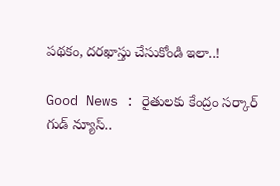పథకం, దరఖాస్తు చేసుకోండి ఇలా..!

Good News : రైతులకు కేంద్రం సర్కార్ గుడ్ న్యూస్..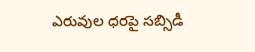ఎరువుల ధరపై సబ్సిడీ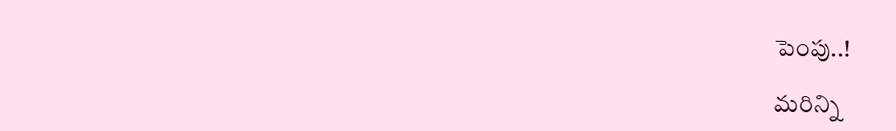పెంపు..!

మరిన్ని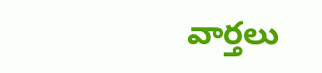వార్తలు